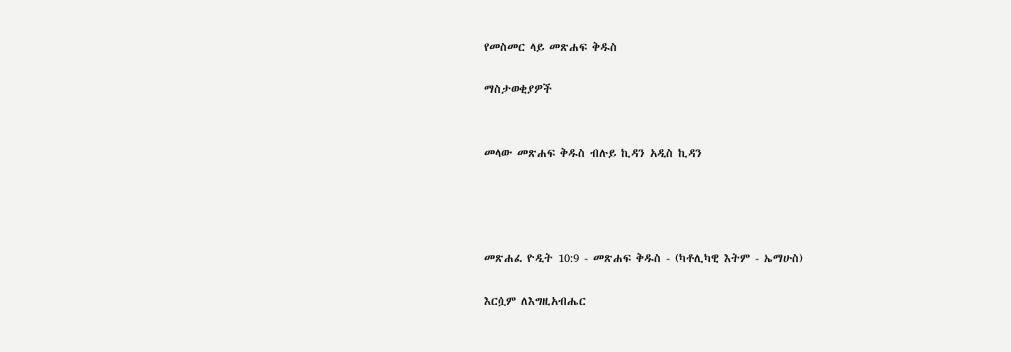የመስመር ላይ መጽሐፍ ቅዱስ

ማስታወቂያዎች


መላው መጽሐፍ ቅዱስ ብሉይ ኪዳን አዲስ ኪዳን




መጽሐፈ ዮዲት 10:9 - መጽሐፍ ቅዱስ - (ካቶሊካዊ እትም - ኤማሁስ)

እርሷም ለእግዚአብሔር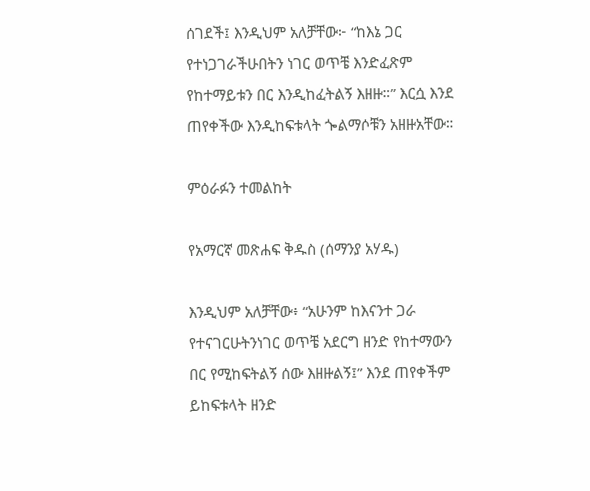ሰገደች፤ እንዲህም አለቻቸው፦ “ከእኔ ጋር የተነጋገራችሁበትን ነገር ወጥቼ እንድፈጽም የከተማይቱን በር እንዲከፈትልኝ እዘዙ።” እርሷ እንደ ጠየቀችው እንዲከፍቱላት ጐልማሶቹን አዘዙአቸው።

ምዕራፉን ተመልከት

የአማርኛ መጽሐፍ ቅዱስ (ሰማንያ አሃዱ)

እንዲህም አለቻቸው፥ “አሁንም ከእናንተ ጋራ የተናገርሁትንነገር ወጥቼ አደርግ ዘንድ የከተማውን በር የሚከፍትልኝ ሰው እዘዙልኝ፤” እንደ ጠየቀችም ይከፍቱላት ዘንድ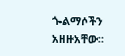ጐልማሶችን አዘዙአቸው።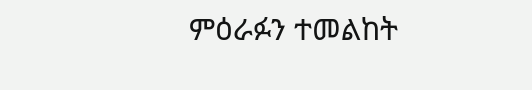ምዕራፉን ተመልከት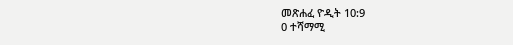መጽሐፈ ዮዲት 10:9
0 ተሻማሚ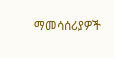ማመሳሰሪያዎች